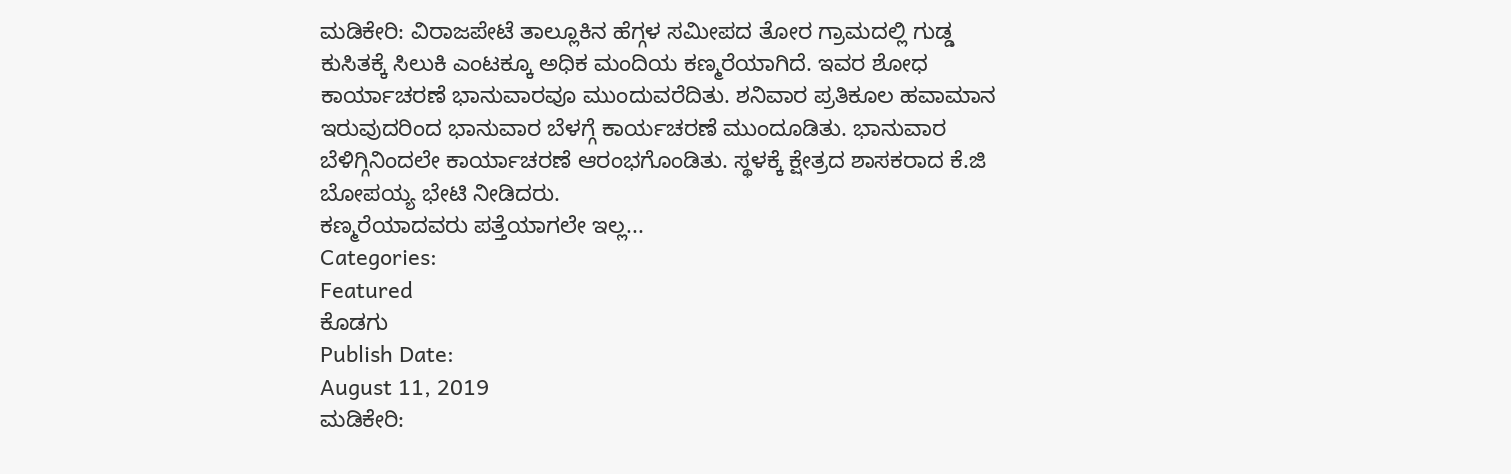ಮಡಿಕೇರಿ: ವಿರಾಜಪೇಟೆ ತಾಲ್ಲೂಕಿನ ಹೆಗ್ಗಳ ಸಮೀಪದ ತೋರ ಗ್ರಾಮದಲ್ಲಿ ಗುಡ್ಡ ಕುಸಿತಕ್ಕೆ ಸಿಲುಕಿ ಎಂಟಕ್ಕೂ ಅಧಿಕ ಮಂದಿಯ ಕಣ್ಮರೆಯಾಗಿದೆ. ಇವರ ಶೋಧ ಕಾರ್ಯಾಚರಣೆ ಭಾನುವಾರವೂ ಮುಂದುವರೆದಿತು. ಶನಿವಾರ ಪ್ರತಿಕೂಲ ಹವಾಮಾನ ಇರುವುದರಿಂದ ಭಾನುವಾರ ಬೆಳಗ್ಗೆ ಕಾರ್ಯಚರಣೆ ಮುಂದೂಡಿತು. ಭಾನುವಾರ ಬೆಳಿಗ್ಗಿನಿಂದಲೇ ಕಾರ್ಯಾಚರಣೆ ಆರಂಭಗೊಂಡಿತು. ಸ್ಥಳಕ್ಕೆ ಕ್ಷೇತ್ರದ ಶಾಸಕರಾದ ಕೆ.ಜಿ ಬೋಪಯ್ಯ ಭೇಟಿ ನೀಡಿದರು.
ಕಣ್ಮರೆಯಾದವರು ಪತ್ತೆಯಾಗಲೇ ಇಲ್ಲ...
Categories:
Featured
ಕೊಡಗು
Publish Date:
August 11, 2019
ಮಡಿಕೇರಿ: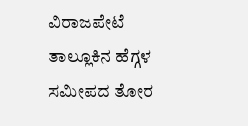ವಿರಾಜಪೇಟೆ ತಾಲ್ಲೂಕಿನ ಹೆಗ್ಗಳ ಸಮೀಪದ ತೋರ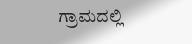ಗ್ರಾಮದಲ್ಲಿ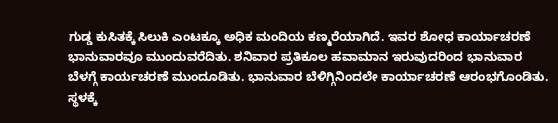ಗುಡ್ಡ ಕುಸಿತಕ್ಕೆ ಸಿಲುಕಿ ಎಂಟಕ್ಕೂ ಅಧಿಕ ಮಂದಿಯ ಕಣ್ಮರೆಯಾಗಿದೆ. ಇವರ ಶೋಧ ಕಾರ್ಯಾಚರಣೆ ಭಾನುವಾರವೂ ಮುಂದುವರೆದಿತು. ಶನಿವಾರ ಪ್ರತಿಕೂಲ ಹವಾಮಾನ ಇರುವುದರಿಂದ ಭಾನುವಾರ ಬೆಳಗ್ಗೆ ಕಾರ್ಯಚರಣೆ ಮುಂದೂಡಿತು. ಭಾನುವಾರ ಬೆಳಿಗ್ಗಿನಿಂದಲೇ ಕಾರ್ಯಾಚರಣೆ ಆರಂಭಗೊಂಡಿತು. ಸ್ಥಳಕ್ಕೆ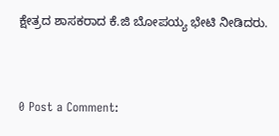ಕ್ಷೇತ್ರದ ಶಾಸಕರಾದ ಕೆ.ಜಿ ಬೋಪಯ್ಯ ಭೇಟಿ ನೀಡಿದರು.


0 Post a Comment: